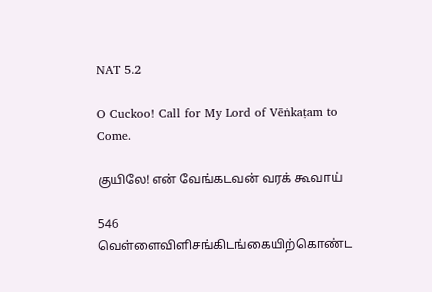NAT 5.2

O Cuckoo! Call for My Lord of Vēṅkaṭam to Come.

குயிலே! என் வேங்கடவன் வரக் கூவாய்

546 வெள்ளைவிளிசங்கிடங்கையிற்கொண்ட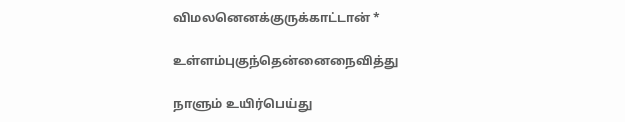விமலனெனக்குருக்காட்டான் *

உள்ளம்புகுந்தென்னைநைவித்து

நாளும் உயிர்பெய்து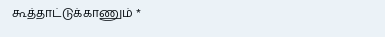கூத்தாட்டுக்காணும் *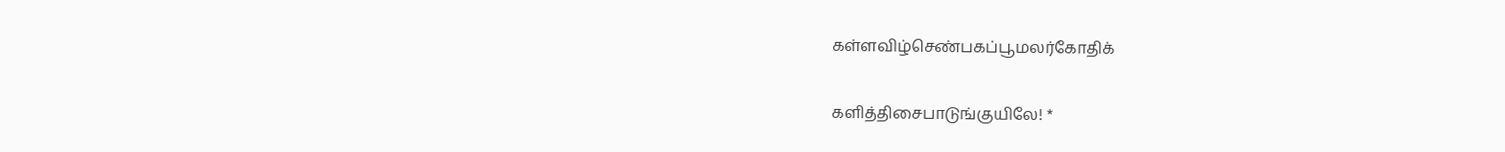கள்ளவிழ்செண்பகப்பூமலர்கோதிக்

களித்திசைபாடுங்குயிலே! *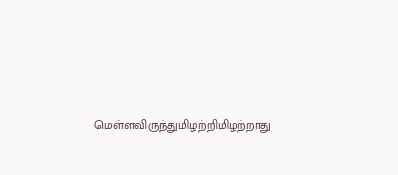மெள்ளவிருந்துமிழற்றிமிழற்றாது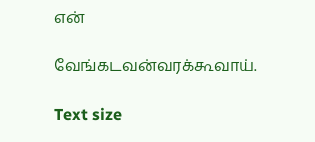என்

வேங்கடவன்வரக்கூவாய்.

Text size